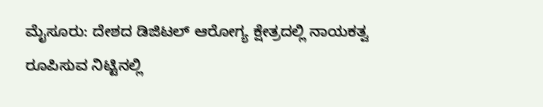ಮೈಸೂರು: ದೇಶದ ಡಿಜಿಟಲ್ ಆರೋಗ್ಯ ಕ್ಷೇತ್ರದಲ್ಲಿ ನಾಯಕತ್ವ ರೂಪಿಸುವ ನಿಟ್ಟಿನಲ್ಲಿ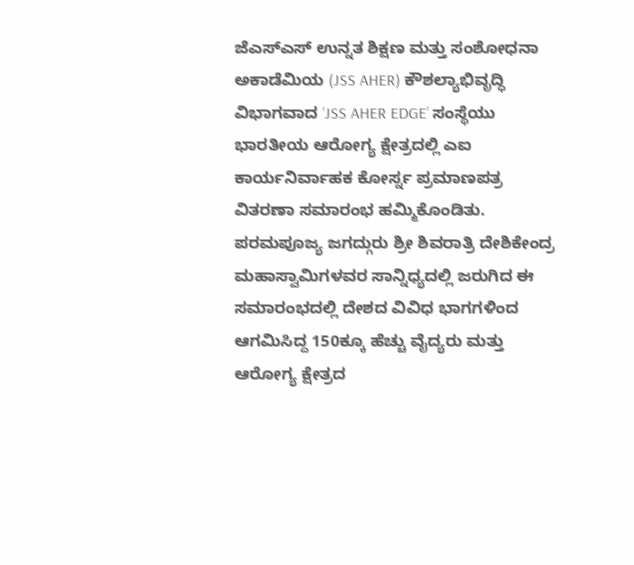ಜೆಎಸ್ಎಸ್ ಉನ್ನತ ಶಿಕ್ಷಣ ಮತ್ತು ಸಂಶೋಧನಾ ಅಕಾಡೆಮಿಯ (JSS AHER) ಕೌಶಲ್ಯಾಭಿವೃದ್ಧಿ ವಿಭಾಗವಾದ ‘JSS AHER EDGE’ ಸಂಸ್ಥೆಯು ಭಾರತೀಯ ಆರೋಗ್ಯ ಕ್ಷೇತ್ರದಲ್ಲಿ ಎಐ ಕಾರ್ಯನಿರ್ವಾಹಕ ಕೋರ್ಸ್ನ ಪ್ರಮಾಣಪತ್ರ ವಿತರಣಾ ಸಮಾರಂಭ ಹಮ್ಮಿಕೊಂಡಿತು.
ಪರಮಪೂಜ್ಯ ಜಗದ್ಗುರು ಶ್ರೀ ಶಿವರಾತ್ರಿ ದೇಶಿಕೇಂದ್ರ ಮಹಾಸ್ವಾಮಿಗಳವರ ಸಾನ್ನಿಧ್ಯದಲ್ಲಿ ಜರುಗಿದ ಈ ಸಮಾರಂಭದಲ್ಲಿ ದೇಶದ ವಿವಿಧ ಭಾಗಗಳಿಂದ ಆಗಮಿಸಿದ್ದ 150ಕ್ಕೂ ಹೆಚ್ಚು ವೈದ್ಯರು ಮತ್ತು ಆರೋಗ್ಯ ಕ್ಷೇತ್ರದ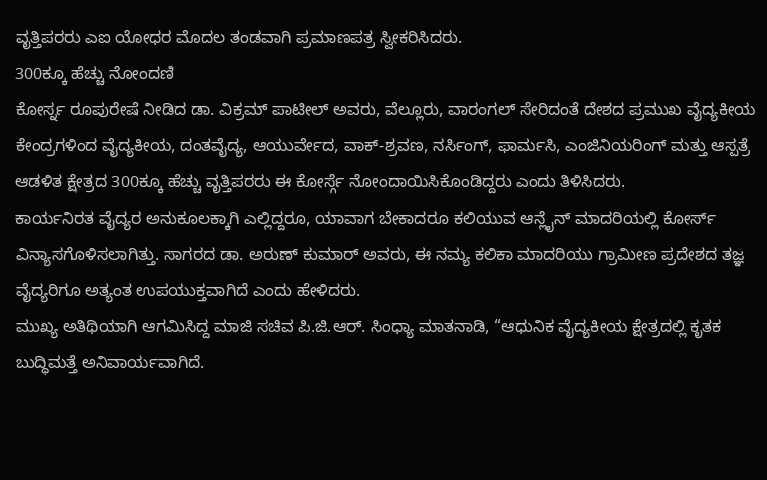ವೃತ್ತಿಪರರು ಎಐ ಯೋಧರ ಮೊದಲ ತಂಡವಾಗಿ ಪ್ರಮಾಣಪತ್ರ ಸ್ವೀಕರಿಸಿದರು.
300ಕ್ಕೂ ಹೆಚ್ಚು ನೋಂದಣಿ
ಕೋರ್ಸ್ನ ರೂಪುರೇಷೆ ನೀಡಿದ ಡಾ. ವಿಕ್ರಮ್ ಪಾಟೀಲ್ ಅವರು, ವೆಲ್ಲೂರು, ವಾರಂಗಲ್ ಸೇರಿದಂತೆ ದೇಶದ ಪ್ರಮುಖ ವೈದ್ಯಕೀಯ ಕೇಂದ್ರಗಳಿಂದ ವೈದ್ಯಕೀಯ, ದಂತವೈದ್ಯ, ಆಯುರ್ವೇದ, ವಾಕ್-ಶ್ರವಣ, ನರ್ಸಿಂಗ್, ಫಾರ್ಮಸಿ, ಎಂಜಿನಿಯರಿಂಗ್ ಮತ್ತು ಆಸ್ಪತ್ರೆ ಆಡಳಿತ ಕ್ಷೇತ್ರದ 300ಕ್ಕೂ ಹೆಚ್ಚು ವೃತ್ತಿಪರರು ಈ ಕೋರ್ಸ್ಗೆ ನೋಂದಾಯಿಸಿಕೊಂಡಿದ್ದರು ಎಂದು ತಿಳಿಸಿದರು.
ಕಾರ್ಯನಿರತ ವೈದ್ಯರ ಅನುಕೂಲಕ್ಕಾಗಿ ಎಲ್ಲಿದ್ದರೂ, ಯಾವಾಗ ಬೇಕಾದರೂ ಕಲಿಯುವ ಆನ್ಲೈನ್ ಮಾದರಿಯಲ್ಲಿ ಕೋರ್ಸ್ ವಿನ್ಯಾಸಗೊಳಿಸಲಾಗಿತ್ತು. ಸಾಗರದ ಡಾ. ಅರುಣ್ ಕುಮಾರ್ ಅವರು, ಈ ನಮ್ಯ ಕಲಿಕಾ ಮಾದರಿಯು ಗ್ರಾಮೀಣ ಪ್ರದೇಶದ ತಜ್ಞ ವೈದ್ಯರಿಗೂ ಅತ್ಯಂತ ಉಪಯುಕ್ತವಾಗಿದೆ ಎಂದು ಹೇಳಿದರು.
ಮುಖ್ಯ ಅತಿಥಿಯಾಗಿ ಆಗಮಿಸಿದ್ದ ಮಾಜಿ ಸಚಿವ ಪಿ.ಜಿ.ಆರ್. ಸಿಂಧ್ಯಾ ಮಾತನಾಡಿ, “ಆಧುನಿಕ ವೈದ್ಯಕೀಯ ಕ್ಷೇತ್ರದಲ್ಲಿ ಕೃತಕ ಬುದ್ಧಿಮತ್ತೆ ಅನಿವಾರ್ಯವಾಗಿದೆ.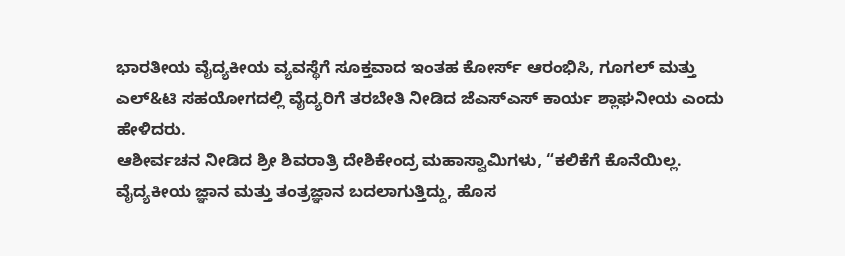ಭಾರತೀಯ ವೈದ್ಯಕೀಯ ವ್ಯವಸ್ಥೆಗೆ ಸೂಕ್ತವಾದ ಇಂತಹ ಕೋರ್ಸ್ ಆರಂಭಿಸಿ, ಗೂಗಲ್ ಮತ್ತು ಎಲ್&ಟಿ ಸಹಯೋಗದಲ್ಲಿ ವೈದ್ಯರಿಗೆ ತರಬೇತಿ ನೀಡಿದ ಜೆಎಸ್ಎಸ್ ಕಾರ್ಯ ಶ್ಲಾಘನೀಯ ಎಂದು ಹೇಳಿದರು.
ಆಶೀರ್ವಚನ ನೀಡಿದ ಶ್ರೀ ಶಿವರಾತ್ರಿ ದೇಶಿಕೇಂದ್ರ ಮಹಾಸ್ವಾಮಿಗಳು, “ಕಲಿಕೆಗೆ ಕೊನೆಯಿಲ್ಲ. ವೈದ್ಯಕೀಯ ಜ್ಞಾನ ಮತ್ತು ತಂತ್ರಜ್ಞಾನ ಬದಲಾಗುತ್ತಿದ್ದು, ಹೊಸ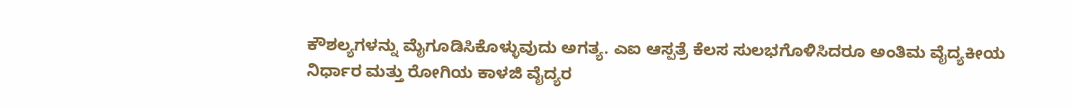ಕೌಶಲ್ಯಗಳನ್ನು ಮೈಗೂಡಿಸಿಕೊಳ್ಳುವುದು ಅಗತ್ಯ. ಎಐ ಆಸ್ಪತ್ರೆ ಕೆಲಸ ಸುಲಭಗೊಳಿಸಿದರೂ ಅಂತಿಮ ವೈದ್ಯಕೀಯ ನಿರ್ಧಾರ ಮತ್ತು ರೋಗಿಯ ಕಾಳಜಿ ವೈದ್ಯರ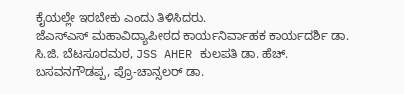ಕೈಯಲ್ಲೇ ಇರಬೇಕು ಎಂದು ತಿಳಿಸಿದರು.
ಜೆಎಸ್ಎಸ್ ಮಹಾವಿದ್ಯಾಪೀಠದ ಕಾರ್ಯನಿರ್ವಾಹಕ ಕಾರ್ಯದರ್ಶಿ ಡಾ. ಸಿ.ಜಿ. ಬೆಟಸೂರಮಠ, JSS AHER ಕುಲಪತಿ ಡಾ. ಹೆಚ್. ಬಸವನಗೌಡಪ್ಪ, ಪ್ರೊ-ಚಾನ್ಸಲರ್ ಡಾ.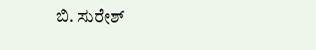ಬಿ. ಸುರೇಶ್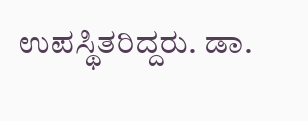ಉಪಸ್ಥಿತರಿದ್ದರು. ಡಾ.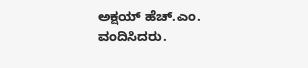ಅಕ್ಷಯ್ ಹೆಚ್.ಎಂ. ವಂದಿಸಿದರು.